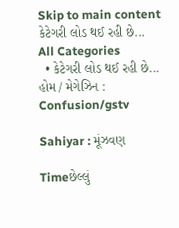Skip to main content
કેટેગરી લોડ થઈ રહી છે...
All Categories
  • કેટેગરી લોડ થઈ રહી છે...
હોમ / મેગેઝિન : Confusion/gstv

Sahiyar : મૂંઝવણ

Timeછેલ્લું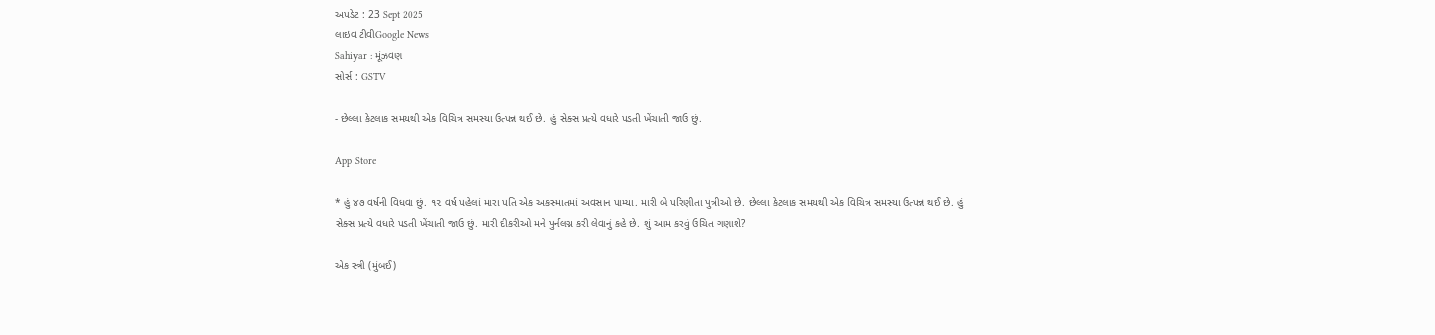અપડેટ : 23 Sept 2025
લાઇવ ટીવીGoogle News
Sahiyar : મૂંઝવણ
સોર્સ : GSTV

- છેલ્લા કેટલાક સમયથી એક વિચિત્ર સમસ્યા ઉત્પન્ન થઈ છે. હું સેક્સ પ્રત્યે વધારે પડતી ખેંચાતી જાઉ છું.

App Store

* હું ૪૭ વર્ષની વિધવા છું. ૧૨ વર્ષ પહેલાં મારા પતિ એક અકસ્માતમાં અવસાન પામ્યા. મારી બે પરિણીતા પુત્રીઓ છે. છેલ્લા કેટલાક સમયથી એક વિચિત્ર સમસ્યા ઉત્પન્ન થઈ છે. હું સેક્સ પ્રત્યે વધારે પડતી ખેંચાતી જાઉ છું. મારી દીકરીઓ મને પુર્નલગ્ન કરી લેવાનું કહે છે. શું આમ કરવું ઉચિત ગણાશે?

એક સ્ત્રી (મુંબઈ)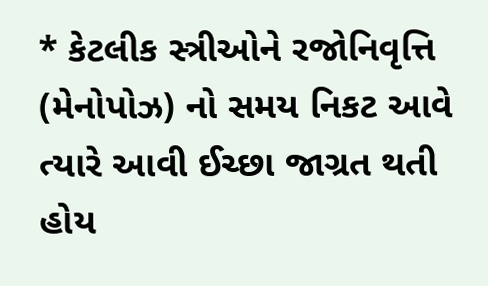* કેટલીક સ્ત્રીઓને રજોનિવૃત્તિ (મેનોપોઝ) નો સમય નિકટ આવે ત્યારે આવી ઈચ્છા જાગ્રત થતી હોય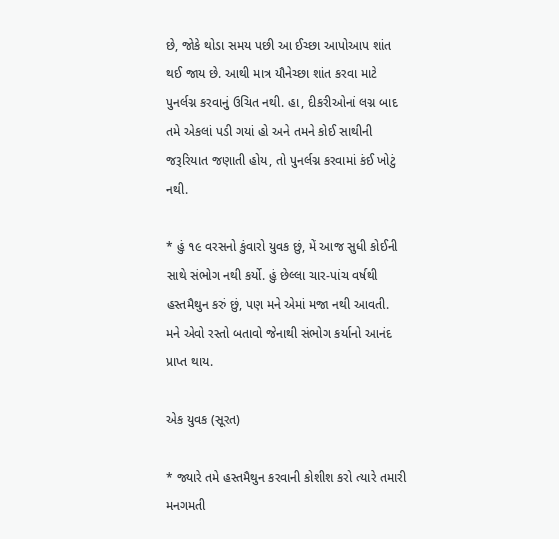છે, જોકે થોડા સમય પછી આ ઈચ્છા આપોઆપ શાંત થઈ જાય છે. આથી માત્ર યૌનેચ્છા શાંત કરવા માટે પુનર્લગ્ન કરવાનું ઉચિત નથી. હા, દીકરીઓનાં લગ્ન બાદ તમે એકલાં પડી ગયાં હો અને તમને કોઈ સાથીની જરૂરિયાત જણાતી હોય, તો પુનર્લગ્ન કરવામાં કંઈ ખોટું નથી.

* હું ૧૯ વરસનો કુંવારો યુવક છું, મેં આજ સુધી કોઈની સાથે સંભોગ નથી કર્યો. હું છેલ્લા ચાર-પાંચ વર્ષથી હસ્તમૈથુન કરું છું, પણ મને એમાં મજા નથી આવતી. મને એવો રસ્તો બતાવો જેનાથી સંભોગ કર્યાનો આનંદ પ્રાપ્ત થાય.

એક યુવક (સૂરત)

* જ્યારે તમે હસ્તમૈથુન કરવાની કોશીશ કરો ત્યારે તમારી મનગમતી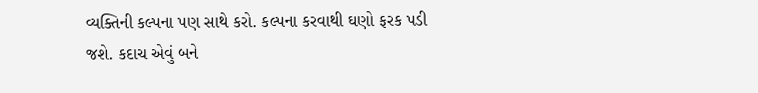વ્યક્તિની કલ્પના પણ સાથે કરો. કલ્પના કરવાથી ઘણો ફરક પડી જશે. કદાચ એવું બને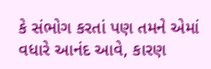કે સંભોગ કરતાં પણ તમને એમાં વધારે આનંદ આવે, કારણ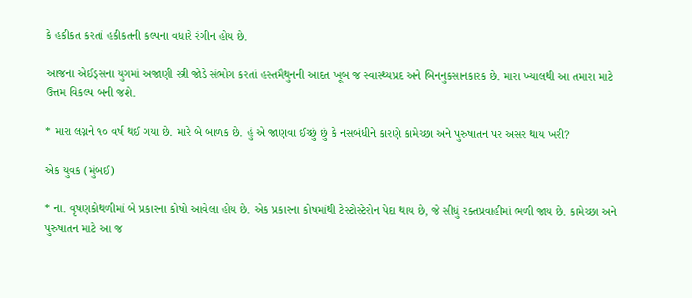કે હકીકત કરતાં હકીકતની કલ્પના વધારે રંગીન હોય છે.

આજના એઈડ્સના યુગમાં અજાણી સ્ત્રી જોડે સંભોગ કરતાં હસ્તમૈથુનની આદત ખૂબ જ સ્વાસ્થ્યપ્રદ અને બિનનુકસાનકારક છે. મારા ખ્યાલથી આ તમારા માટે ઉત્તમ વિકલ્પ બની જશે.

* મારા લગ્નને ૧૦ વર્ષ થઈ ગયા છે. મારે બે બાળક છે. હું એ જાણવા ઈચ્છું છું કે નસબંધીને કારણે કામેચ્છા અને પુરુષાતન પર અસર થાય ખરી?

એક યુવક (મુંબઈ)

* ના. વૃષણકોથળીમાં બે પ્રકારના કોષો આવેલા હોય છે. એક પ્રકારના કોષમાંથી ટેસ્ટોસ્ટેરોન પેદા થાય છે, જે સીધું રક્તપ્રવાહીમાં ભળી જાય છે. કામેચ્છા અને પુરુષાતન માટે આ જ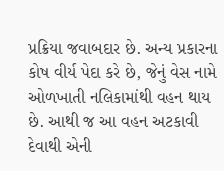પ્રક્રિયા જવાબદાર છે. અન્ય પ્રકારના કોષ વીર્ય પેદા કરે છે, જેનું વેસ નામે ઓળખાતી નલિકામાંથી વહન થાય છે. આથી જ આ વહન અટકાવી દેવાથી એની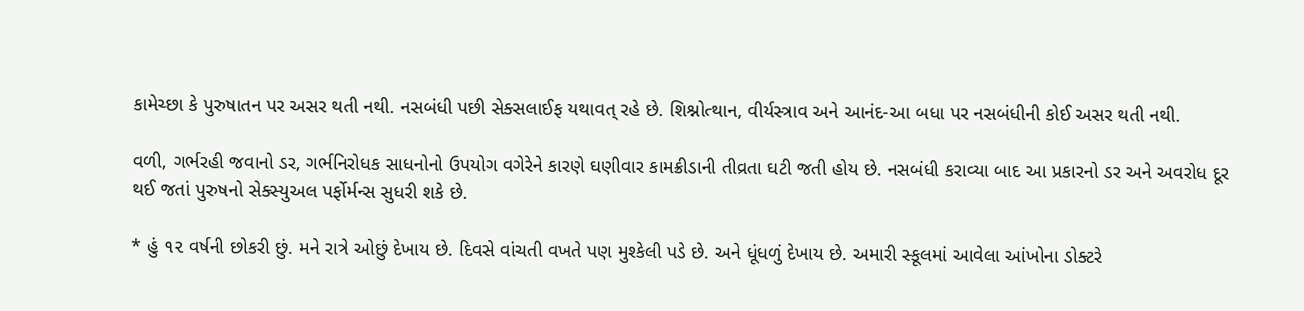કામેચ્છા કે પુરુષાતન પર અસર થતી નથી. નસબંધી પછી સેક્સલાઈફ યથાવત્ રહે છે. શિશ્નોત્થાન, વીર્યસ્ત્રાવ અને આનંદ-આ બધા પર નસબંધીની કોઈ અસર થતી નથી.

વળી, ગર્ભરહી જવાનો ડર, ગર્ભનિરોધક સાધનોનો ઉપયોગ વગેરેને કારણે ઘણીવાર કામક્રીડાની તીવ્રતા ઘટી જતી હોય છે. નસબંધી કરાવ્યા બાદ આ પ્રકારનો ડર અને અવરોધ દૂર થઈ જતાં પુરુષનો સેક્સ્યુઅલ પર્ફોર્મન્સ સુધરી શકે છે.

* હું ૧૨ વર્ષની છોકરી છું. મને રાત્રે ઓછું દેખાય છે. દિવસે વાંચતી વખતે પણ મુશ્કેલી પડે છે. અને ધૂંધળું દેખાય છે. અમારી સ્કૂલમાં આવેલા આંખોના ડોક્ટરે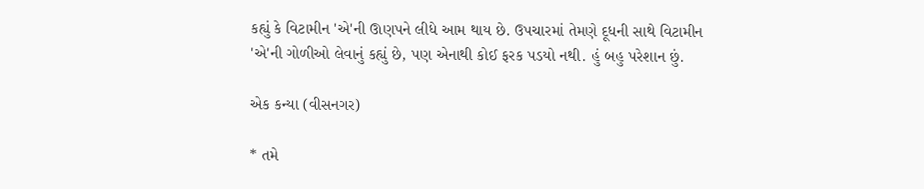કહ્યું કે વિટામીન 'એ'ની ઊણપને લીધે આમ થાય છે. ઉપચારમાં તેમણે દૂધની સાથે વિટામીન 'એ'ની ગોળીઓ લેવાનું કહ્યું છે, પણ એનાથી કોઈ ફરક પડયો નથી. હું બહુ પરેશાન છું.

એક કન્યા (વીસનગર)

* તમે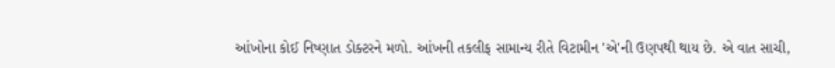આંખોના કોઈ નિષ્ણાત ડોક્ટરને મળો. આંખની તકલીફ સામાન્ય રીતે વિટામીન 'એ'ની ઉણપથી થાય છે. એ વાત સાચી,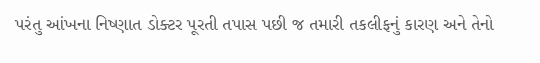પરંતુ આંખના નિષ્ણાત ડોક્ટર પૂરતી તપાસ પછી જ તમારી તકલીફનું કારણ અને તેનો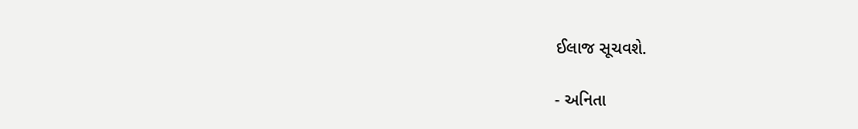ઈલાજ સૂચવશે.

- અનિતા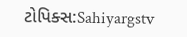ટોપિક્સ:Sahiyargstv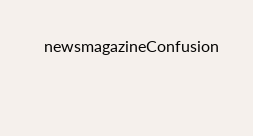newsmagazineConfusion